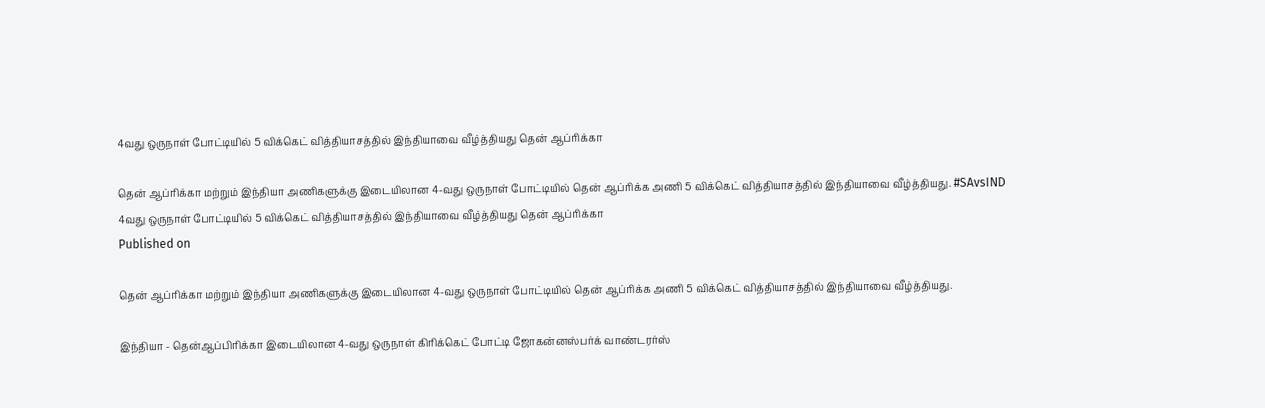4வது ஒருநாள் போட்டியில் 5 விக்கெட் வித்தியாசத்தில் இந்தியாவை வீழ்த்தியது தென் ஆப்ரிக்கா

தென் ஆப்ரிக்கா மற்றும் இந்தியா அணிகளுக்கு இடையிலான 4-வது ஒருநாள் போட்டியில் தென் ஆப்ரிக்க அணி 5 விக்கெட் வித்தியாசத்தில் இந்தியாவை வீழ்த்தியது. #SAvsIND
4வது ஒருநாள் போட்டியில் 5 விக்கெட் வித்தியாசத்தில் இந்தியாவை வீழ்த்தியது தென் ஆப்ரிக்கா
Published on

தென் ஆப்ரிக்கா மற்றும் இந்தியா அணிகளுக்கு இடையிலான 4-வது ஒருநாள் போட்டியில் தென் ஆப்ரிக்க அணி 5 விக்கெட் வித்தியாசத்தில் இந்தியாவை வீழ்த்தியது.

இந்தியா - தென்ஆப்பிரிக்கா இடையிலான 4-வது ஒருநாள் கிரிக்கெட் போட்டி ஜோகன்னஸ்பர்க் வாண்டரர்ஸ்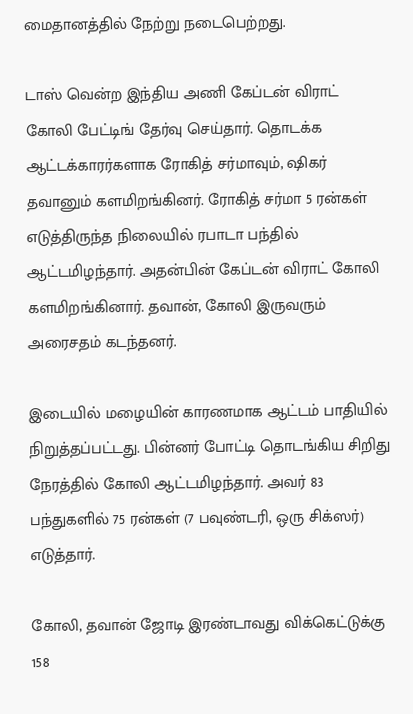மைதானத்தில் நேற்று நடைபெற்றது.

டாஸ் வென்ற இந்திய அணி கேப்டன் விராட் கோலி பேட்டிங் தேர்வு செய்தார். தொடக்க ஆட்டக்காரர்களாக ரோகித் சர்மாவும், ஷிகர் தவானும் களமிறங்கினர். ரோகித் சர்மா 5 ரன்கள் எடுத்திருந்த நிலையில் ரபாடா பந்தில் ஆட்டமிழந்தார். அதன்பின் கேப்டன் விராட் கோலி களமிறங்கினார். தவான், கோலி இருவரும் அரைசதம் கடந்தனர்.

இடையில் மழையின் காரணமாக ஆட்டம் பாதியில் நிறுத்தப்பட்டது. பின்னர் போட்டி தொடங்கிய சிறிது நேரத்தில் கோலி ஆட்டமிழந்தார். அவர் 83 பந்துகளில் 75 ரன்கள் (7 பவுண்டரி, ஒரு சிக்ஸர்) எடுத்தார்.

கோலி, தவான் ஜோடி இரண்டாவது விக்கெட்டுக்கு 158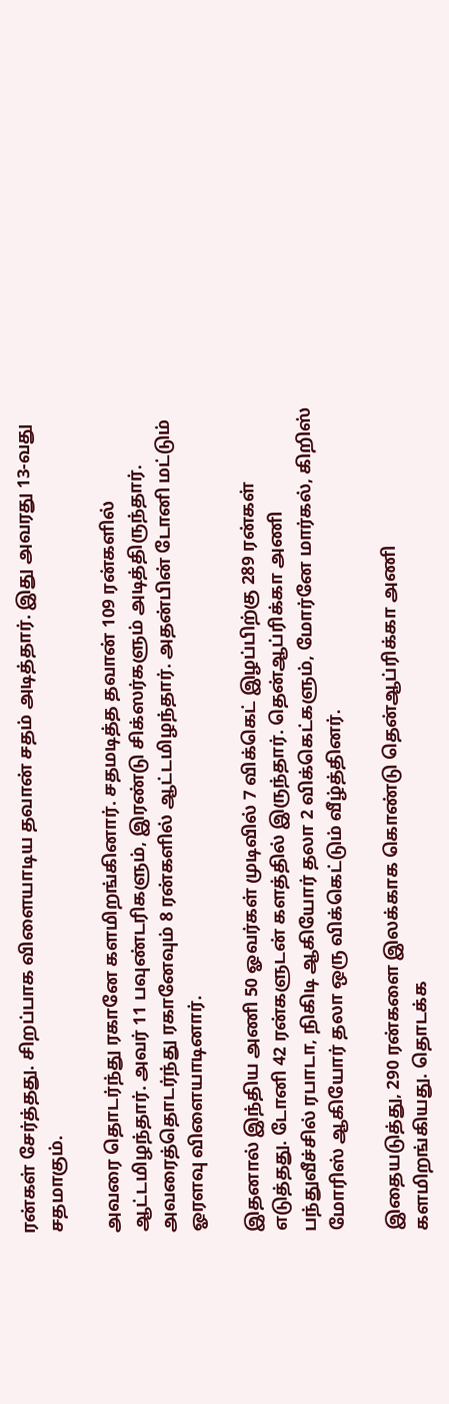ரன்கள் சேர்த்தது. சிறப்பாக விளையாடிய தவான் சதம் அடித்தார். இது அவரது 13-வது சதமாகும்.

அவரை தொடர்ந்து ரகானே களமிறங்கினார். சதமடித்த தவான் 109 ரன்களில் ஆட்டமிழந்தார். அவர் 11 பவுண்டரிகளும், இரண்டு சிக்ஸர்களும் அடித்திருந்தார். அவரைத்தொடர்ந்து ரகானேவும் 8 ரன்களில் ஆட்டமிழந்தார். அதன்பின் டோனி மட்டும் ஓரளவு விளையாடினார்.

இதனால் இந்திய அணி 50 ஓவர்கள் முடிவில் 7 விக்கெட் இழப்பிற்கு 289 ரன்கள் எடுத்தது. டோனி 42 ரன்களுடன் களத்தில் இருந்தார். தென்ஆப்ரிக்கா அணி பந்துவீச்சில் ரபாடா, நிகிடி ஆகியோர் தலா 2 விக்கெட்களும், மோர்னே மார்கல், கிறிஸ் மோரிஸ் ஆகியோர் தலா ஒரு விக்கெட்டும் வீழ்த்தினர்.

இதையடுத்து, 290 ரன்களை இலக்காக கொண்டு தென்ஆப்ரிக்கா அணி களமிறங்கியது. தொடக்க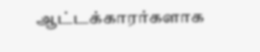ஆட்டக்காரர்களாக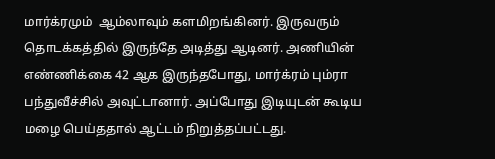மார்க்ரமும்  ஆம்லாவும் களமிறங்கினர். இருவரும் தொடக்கத்தில் இருந்தே அடித்து ஆடினர். அணியின் எண்ணிக்கை 42 ஆக இருந்தபோது, மார்க்ரம் பும்ரா பந்துவீச்சில் அவுட்டானார். அப்போது இடியுடன் கூடிய மழை பெய்ததால் ஆட்டம் நிறுத்தப்பட்டது.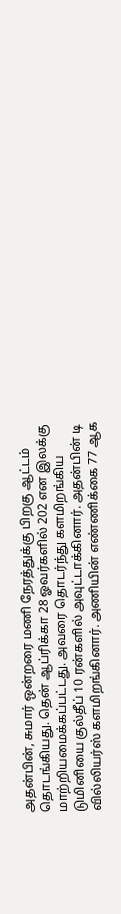அதன்பின், சுமார் ஒன்றரை மணி நேரத்துக்கு பிறகு ஆட்டம் தொடங்கியது. தென் ஆப்ரிக்கா 28 ஓவர்களில் 202 என இலக்கு மாற்றியமைக்கப்பட்டது. அவரை தொடர்ந்து களமிறங்கிய டுமினியை குல்தீப் 10 ரன்களில் அவுட்டாக்கினார். அதன்பின் டி வில்லியர்ஸ் களமிறங்கினார். அணியின் எண்ணிக்கை 77 ஆக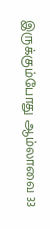இருக்கும்போது ஆம்லாவை 33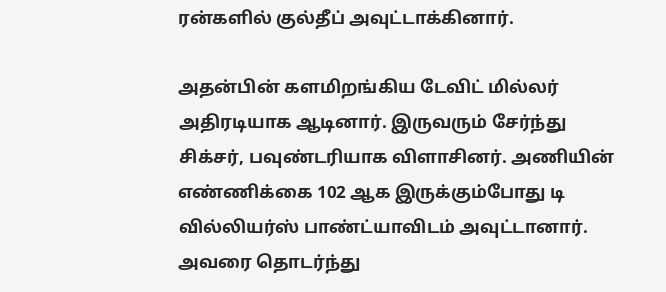ரன்களில் குல்தீப் அவுட்டாக்கினார்.

அதன்பின் களமிறங்கிய டேவிட் மில்லர் அதிரடியாக ஆடினார். இருவரும் சேர்ந்து சிக்சர், பவுண்டரியாக விளாசினர். அணியின் எண்ணிக்கை 102 ஆக இருக்கும்போது டி வில்லியர்ஸ் பாண்ட்யாவிடம் அவுட்டானார். அவரை தொடர்ந்து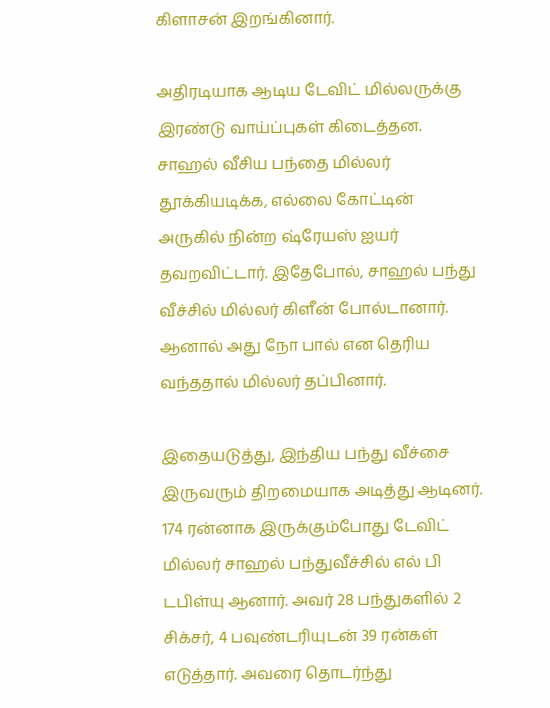கிளாசன் இறங்கினார்.

அதிரடியாக ஆடிய டேவிட் மில்லருக்கு இரண்டு வாய்ப்புகள் கிடைத்தன. சாஹல் வீசிய பந்தை மில்லர் தூக்கியடிக்க, எல்லை கோட்டின் அருகில் நின்ற ஷ்ரேயஸ் ஐயர் தவறவிட்டார். இதேபோல், சாஹல் பந்து வீச்சில் மில்லர் கிளீன் போல்டானார். ஆனால் அது நோ பால் என தெரிய வந்ததால் மில்லர் தப்பினார்.

இதையடுத்து, இந்திய பந்து வீச்சை இருவரும் திறமையாக அடித்து ஆடினர். 174 ரன்னாக இருக்கும்போது டேவிட் மில்லர் சாஹல் பந்துவீச்சில் எல் பி டபிள்யு ஆனார். அவர் 28 பந்துகளில் 2 சிக்சர், 4 பவுண்டரியுடன் 39 ரன்கள் எடுத்தார். அவரை தொடர்ந்து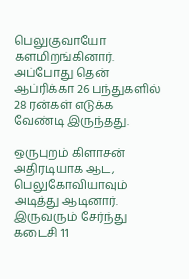பெலுகுவாயோ களமிறங்கினார். அப்போது தென் ஆப்ரிக்கா 26 பந்துகளில் 28 ரன்கள் எடுக்க வேண்டி இருந்தது.

ஒருபுறம் கிளாசன் அதிரடியாக ஆட, பெலுகோவியாவும் அடித்து ஆடினார். இருவரும் சேர்ந்து கடைசி 11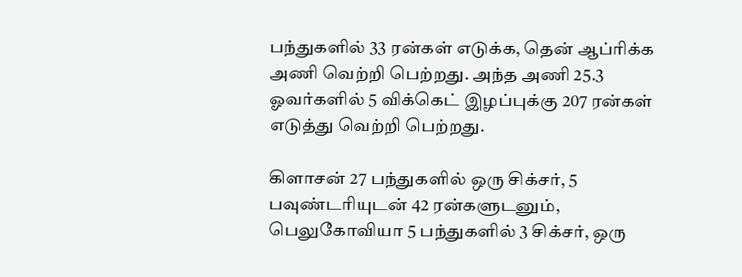பந்துகளில் 33 ரன்கள் எடுக்க, தென் ஆப்ரிக்க அணி வெற்றி பெற்றது. அந்த அணி 25.3 ஓவர்களில் 5 விக்கெட் இழப்புக்கு 207 ரன்கள் எடுத்து வெற்றி பெற்றது.

கிளாசன் 27 பந்துகளில் ஒரு சிக்சர், 5 பவுண்டரியுடன் 42 ரன்களுடனும், பெலுகோவியா 5 பந்துகளில் 3 சிக்சர், ஒரு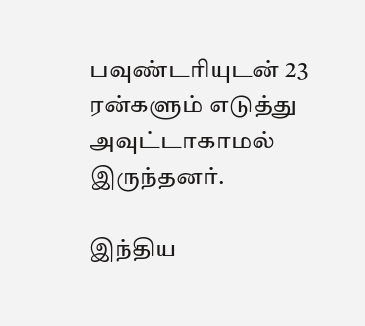பவுண்டரியுடன் 23 ரன்களும் எடுத்து அவுட்டாகாமல் இருந்தனர்.

இந்திய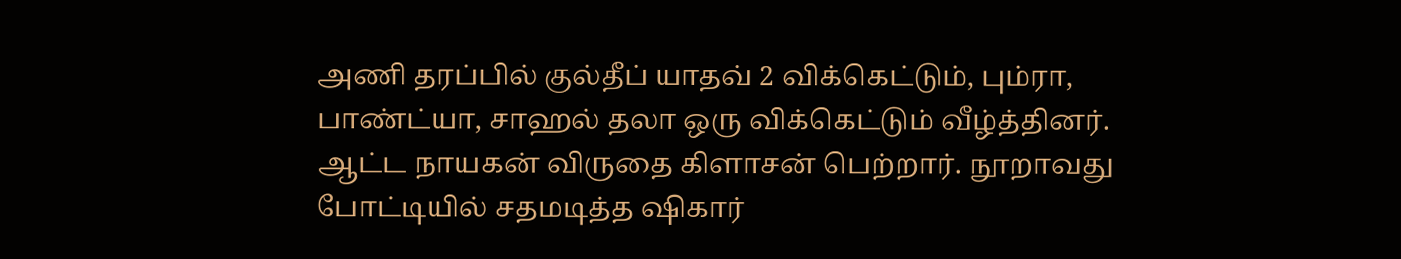அணி தரப்பில் குல்தீப் யாதவ் 2 விக்கெட்டும், பும்ரா, பாண்ட்யா, சாஹல் தலா ஒரு விக்கெட்டும் வீழ்த்தினர்.
ஆட்ட நாயகன் விருதை கிளாசன் பெற்றார். நூறாவது போட்டியில் சதமடித்த ஷிகார்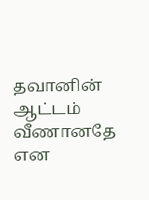தவானின் ஆட்டம் வீணானதே என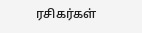ரசிகர்கள்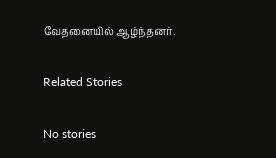வேதனையில் ஆழ்ந்தனர்.

Related Stories

No stories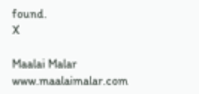found.
X

Maalai Malar
www.maalaimalar.com